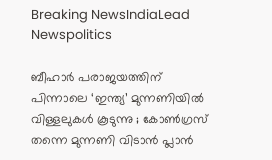Breaking NewsIndiaLead Newspolitics

ബീഹാര്‍ പരാജയത്തിന് പിന്നാലെ ‘ഇന്ത്യ’ മുന്നണിയില്‍ വിള്ളലുകള്‍ കൂടുന്നു ; കോണ്‍ഗ്രസ് തന്നെ മുന്നണി വിടാന്‍ പ്ലാന്‍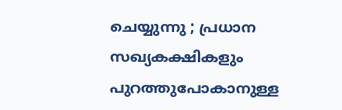ചെയ്യുന്നു ; പ്രധാന സഖ്യകക്ഷികളും പുറത്തുപോകാനുള്ള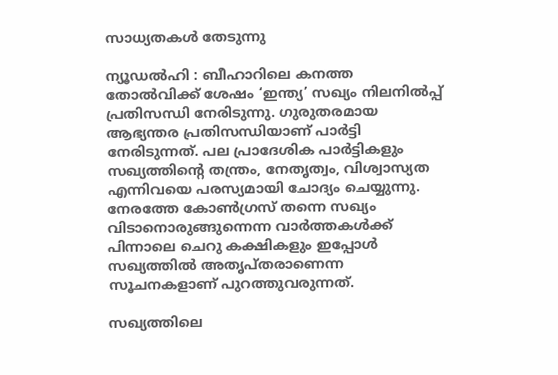സാധ്യതകള്‍ തേടുന്നു

ന്യൂഡല്‍ഹി : ബീഹാറിലെ കനത്ത തോല്‍വിക്ക് ശേഷം ‘ഇന്ത്യ’ സഖ്യം നിലനില്‍പ്പ് പ്രതിസന്ധി നേരിടുന്നു. ഗുരുതരമായ ആഭ്യന്തര പ്രതിസന്ധിയാണ് പാര്‍ട്ടി നേരിടുന്നത്. പല പ്രാദേശിക പാര്‍ട്ടികളും സഖ്യത്തിന്റെ തന്ത്രം, നേതൃത്വം, വിശ്വാസ്യത എന്നിവയെ പരസ്യമായി ചോദ്യം ചെയ്യുന്നു. നേരത്തേ കോണ്‍ഗ്രസ് തന്നെ സഖ്യം വിടാനൊരുങ്ങുന്നെന്ന വാര്‍ത്തകള്‍ക്ക് പിന്നാലെ ചെറു കക്ഷികളും ഇപ്പോള്‍ സഖ്യത്തില്‍ അതൃപ്തരാണെന്ന സൂചനകളാണ് പുറത്തുവരുന്നത്.

സഖ്യത്തിലെ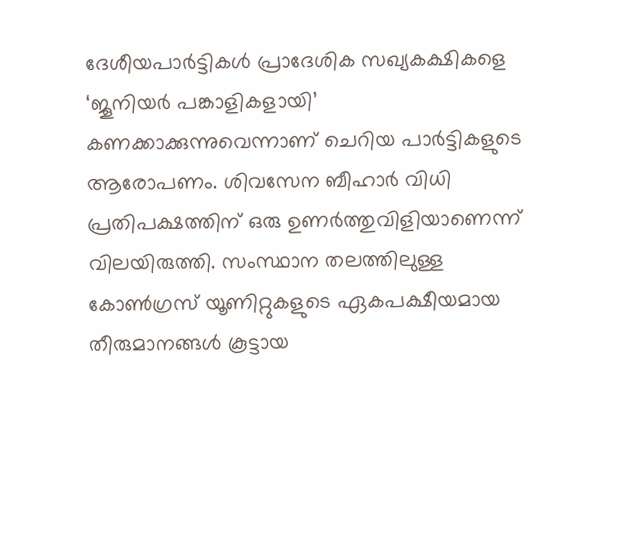ദേശീയപാര്‍ട്ടികള്‍ പ്രാദേശിക സഖ്യകക്ഷികളെ ‘ജൂനിയര്‍ പങ്കാളികളായി’ കണക്കാക്കുന്നുവെന്നാണ് ചെറിയ പാര്‍ട്ടികളുടെ ആരോപണം. ശിവസേന ബീഹാര്‍ വിധി പ്രതിപക്ഷത്തിന് ഒരു ഉണര്‍ത്തുവിളിയാണെന്ന് വിലയിരുത്തി. സംസ്ഥാന തലത്തിലുള്ള കോണ്‍ഗ്രസ് യൂണിറ്റുകളുടെ ഏകപക്ഷീയമായ തീരുമാനങ്ങള്‍ കൂട്ടായ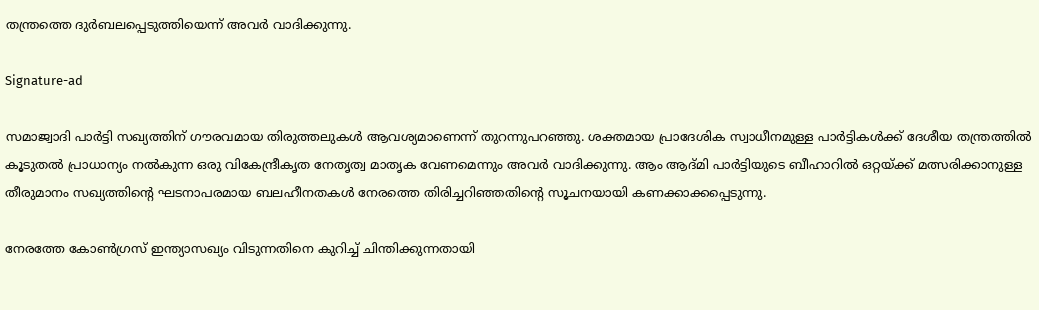തന്ത്രത്തെ ദുര്‍ബലപ്പെടുത്തിയെന്ന് അവര്‍ വാദിക്കുന്നു.

Signature-ad

സമാജ്വാദി പാര്‍ട്ടി സഖ്യത്തിന് ഗൗരവമായ തിരുത്തലുകള്‍ ആവശ്യമാണെന്ന് തുറന്നുപറഞ്ഞു. ശക്തമായ പ്രാദേശിക സ്വാധീനമുള്ള പാര്‍ട്ടികള്‍ക്ക് ദേശീയ തന്ത്രത്തില്‍ കൂടുതല്‍ പ്രാധാന്യം നല്‍കുന്ന ഒരു വികേന്ദ്രീകൃത നേതൃത്വ മാതൃക വേണമെന്നും അവര്‍ വാദിക്കുന്നു. ആം ആദ്മി പാര്‍ട്ടിയുടെ ബീഹാറില്‍ ഒറ്റയ്ക്ക് മത്സരിക്കാനുള്ള തീരുമാനം സഖ്യത്തിന്റെ ഘടനാപരമായ ബലഹീനതകള്‍ നേരത്തെ തിരിച്ചറിഞ്ഞതിന്റെ സൂചനയായി കണക്കാക്കപ്പെടുന്നു.

നേരത്തേ കോണ്‍ഗ്രസ് ഇന്ത്യാസഖ്യം വിടുന്നതിനെ കുറിച്ച് ചിന്തിക്കുന്നതായി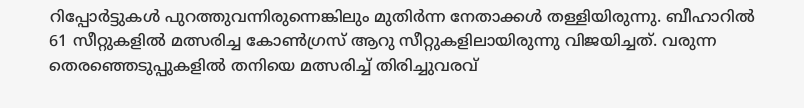റിപ്പോര്‍ട്ടുകള്‍ പുറത്തുവന്നിരുന്നെങ്കിലും മുതിര്‍ന്ന നേതാക്കള്‍ തള്ളിയിരുന്നു. ബീഹാറില്‍ 61 സീറ്റുകളില്‍ മത്സരിച്ച കോണ്‍ഗ്രസ് ആറു സീറ്റുകളിലായിരുന്നു വിജയിച്ചത്. വരുന്ന തെരഞ്ഞെടുപ്പുകളില്‍ തനിയെ മത്സരിച്ച് തിരിച്ചുവരവ്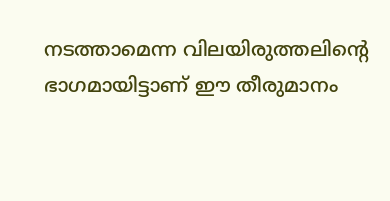നടത്താമെന്ന വിലയിരുത്തലിന്റെ ഭാഗമായിട്ടാണ് ഈ തീരുമാനം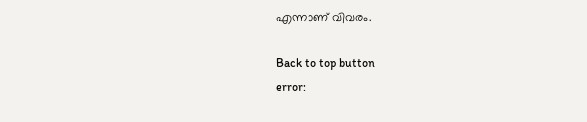എന്നാണ് വിവരം.

Back to top button
error: